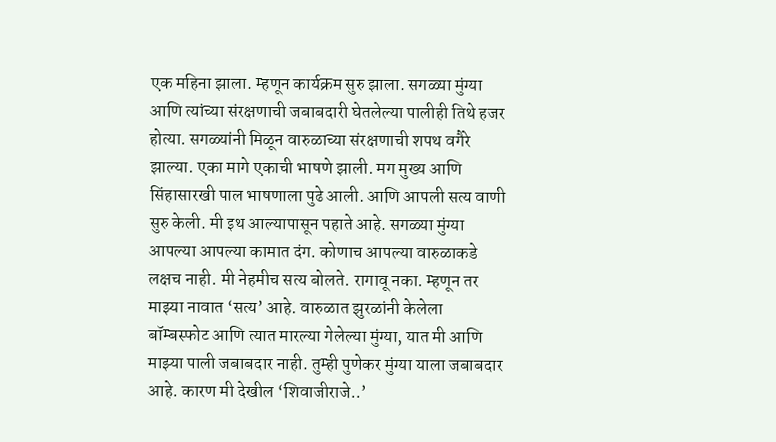एक महिना झाला. म्हणून कार्यक्रम सुरु झाला. सगळ्या मुंग्या आणि त्यांच्या संरक्षणाची जबाबदारी घेतलेल्या पालीही तिथे हजर होत्या. सगळ्यांनी मिळून वारुळाच्या संरक्षणाची शपथ वगैरे झाल्या. एका मागे एकाची भाषणे झाली. मग मुख्य आणि सिंहासारखी पाल भाषणाला पुढे आली. आणि आपली सत्य वाणी सुरु केली. मी इथ आल्यापासून पहाते आहे. सगळ्या मुंग्या आपल्या आपल्या कामात दंग. कोणाच आपल्या वारुळाकडे लक्षच नाही. मी नेहमीच सत्य बोलते. रागावू नका. म्हणून तर माझ्या नावात ‘सत्य’ आहे. वारुळात झुरळांनी केलेला बॉम्बस्फोट आणि त्यात मारल्या गेलेल्या मुंग्या, यात मी आणि माझ्या पाली जबाबदार नाही. तुम्ही पुणेकर मुंग्या याला जबाबदार आहे. कारण मी देखील ‘शिवाजीराजे..’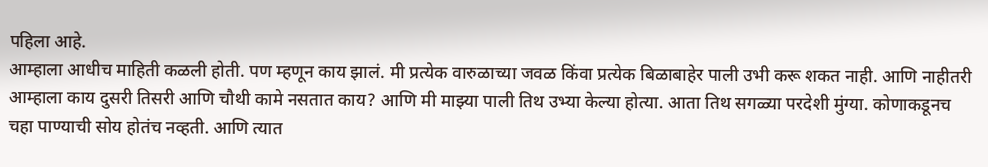पहिला आहे.
आम्हाला आधीच माहिती कळली होती. पण म्हणून काय झालं. मी प्रत्येक वारुळाच्या जवळ किंवा प्रत्येक बिळाबाहेर पाली उभी करू शकत नाही. आणि नाहीतरी आम्हाला काय दुसरी तिसरी आणि चौथी कामे नसतात काय? आणि मी माझ्या पाली तिथ उभ्या केल्या होत्या. आता तिथ सगळ्या परदेशी मुंग्या. कोणाकडूनच चहा पाण्याची सोय होतंच नव्हती. आणि त्यात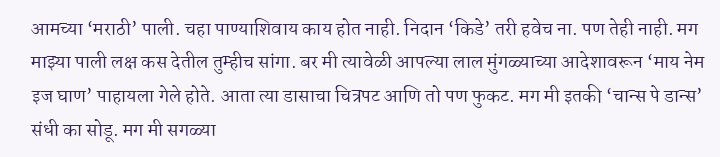आमच्या ‘मराठी’ पाली. चहा पाण्याशिवाय काय होत नाही. निदान ‘किडे’ तरी हवेच ना. पण तेही नाही. मग माझ्या पाली लक्ष कस देतील तुम्हीच सांगा. बर मी त्यावेळी आपल्या लाल मुंगळ्याच्या आदेशावरून ‘माय नेम इज घाण’ पाहायला गेले होते. आता त्या डासाचा चित्रपट आणि तो पण फुकट. मग मी इतकी ‘चान्स पे डान्स’ संधी का सोडू. मग मी सगळ्या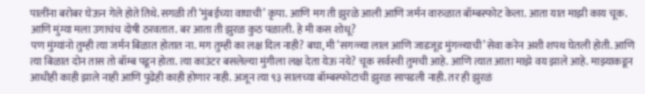पालींना बरोबर घेऊन गेले होते तिथे. सगळी ती ‘मुंबईच्या वाघाची’ कृपा. आणि मग ती झुरळे आली आणि जर्मन वारुळात बॉम्बस्फोट केला. आता यात माझी काय चूक. आणि मुंग्या मला उगाचंच दोषी ठरवतात. बर आता ती झुरळ कुठ पळाली. हे मी कस शोधू?
पण मुंग्यांनो तुम्ही त्या जर्मन बिळात होतात ना. मग तुम्ही का लक्ष दिल नाही? बघा, मी ‘सगळ्या लाल आणि जाडजूड मुंगळ्याची’ सेवा करेन अशी शपथ घेतली होती. आणि त्या बिळात दोन तास तो बॉम्ब पडून होता. त्या काउंटर बसलेल्या मुंगीला लक्ष देता येऊ नये? चूक सर्वस्वी तुमची आहे. आणि त्यात आता माझे वय झाले आहे. माझ्याकडून आधीही काही झाले नाही आणि पुढेही काही होणार नाही. अजून त्या ९३ सालच्या बॉम्बस्फोटाची झुरळ सापडली नाही. तर ही झुरळं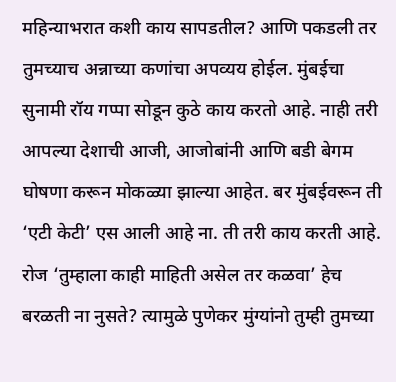महिन्याभरात कशी काय सापडतील? आणि पकडली तर तुमच्याच अन्नाच्या कणांचा अपव्यय होईल. मुंबईचा सुनामी रॉय गप्पा सोडून कुठे काय करतो आहे. नाही तरी आपल्या देशाची आजी, आजोबांनी आणि बडी बेगम घोषणा करून मोकळ्या झाल्या आहेत. बर मुंबईवरून ती ‘एटी केटी’ एस आली आहे ना. ती तरी काय करती आहे. रोज ‘तुम्हाला काही माहिती असेल तर कळवा’ हेच बरळती ना नुसते? त्यामुळे पुणेकर मुंग्यांनो तुम्ही तुमच्या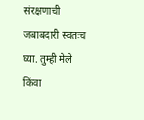संरक्षणाची जबाबदारी स्वतःच घ्या. तुम्ही मेले किंवा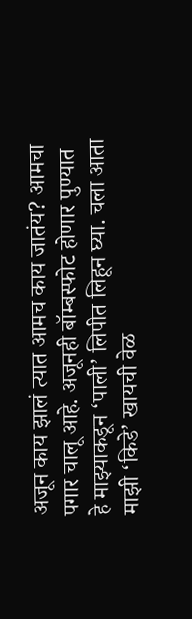अजून काय झालं त्यात आमच काय जातंय? आमचा पगार चालू आहे. अजूनही बॉम्बस्फोट होणार पुण्यात हे माझ्याकडून ‘पाली’ लिपीत लिहून घ्या. चला आता माझी ‘किडे’ खायची वेळ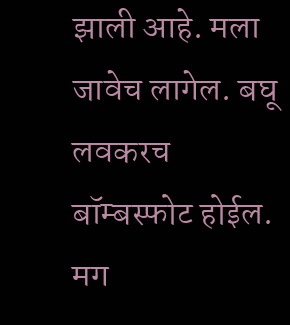झाली आहे. मला जावेच लागेल. बघू लवकरच बॉम्बस्फोट होईल. मग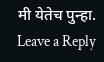मी येतेच पुन्हा.
Leave a Reply